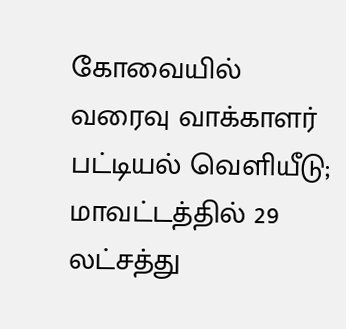கோவையில் வரைவு வாக்காளர் பட்டியல் வெளியீடு; மாவட்டத்தில் 29 லட்சத்து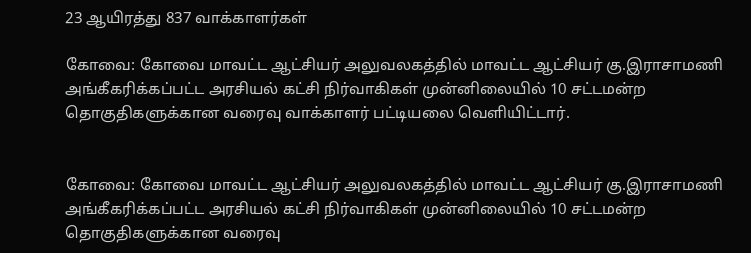23 ஆயிரத்து 837 வாக்காளர்கள்

கோவை: கோவை மாவட்ட ஆட்சியர் அலுவலகத்தில் மாவட்ட ஆட்சியர் கு.இராசாமணி அங்கீகரிக்கப்பட்ட அரசியல் கட்சி நிர்வாகிகள் முன்னிலையில் 10 சட்டமன்ற தொகுதிகளுக்கான வரைவு வாக்காளர் பட்டியலை வெளியிட்டார்.


கோவை: கோவை மாவட்ட ஆட்சியர் அலுவலகத்தில் மாவட்ட ஆட்சியர் கு.இராசாமணி அங்கீகரிக்கப்பட்ட அரசியல் கட்சி நிர்வாகிகள் முன்னிலையில் 10 சட்டமன்ற தொகுதிகளுக்கான வரைவு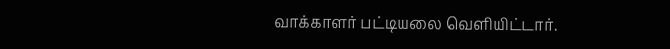வாக்காளர் பட்டியலை வெளியிட்டார்.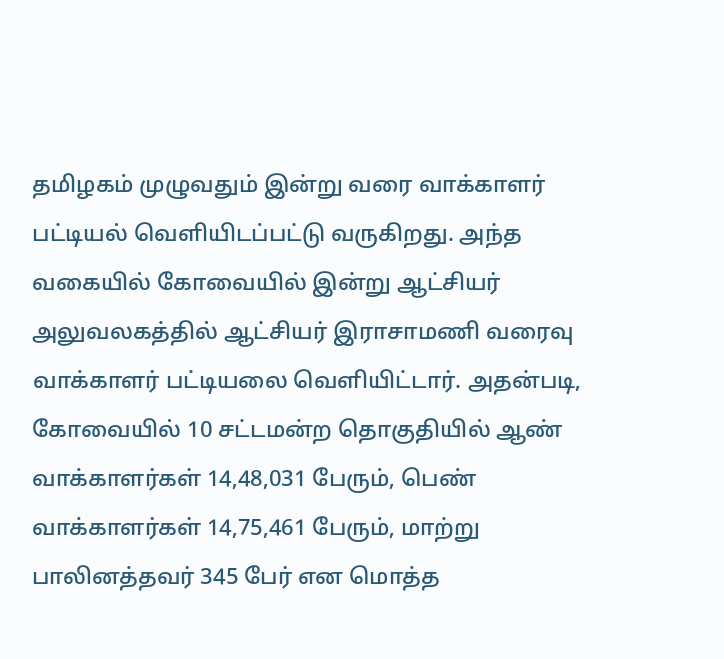தமிழகம் முழுவதும் இன்று வரை வாக்காளர் பட்டியல் வெளியிடப்பட்டு வருகிறது. அந்த வகையில் கோவையில் இன்று ஆட்சியர் அலுவலகத்தில் ஆட்சியர் இராசாமணி வரைவு வாக்காளர் பட்டியலை வெளியிட்டார். அதன்படி, கோவையில் 10 சட்டமன்ற தொகுதியில் ஆண் வாக்காளர்கள் 14,48,031 பேரும், பெண் வாக்காளர்கள் 14,75,461 பேரும், மாற்று பாலினத்தவர் 345 பேர் என மொத்த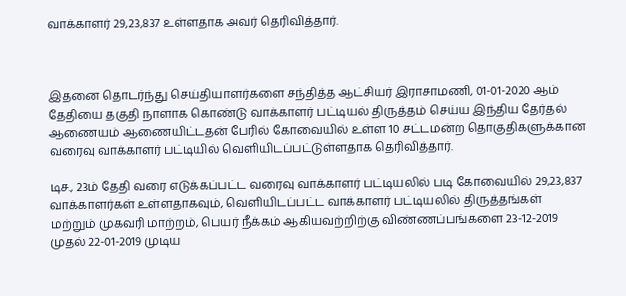வாக்காளர் 29,23,837 உள்ளதாக அவர் தெரிவித்தார்.



இதனை தொடர்ந்து செய்தியாளர்களை சந்தித்த ஆட்சியர் இராசாமணி, 01-01-2020 ஆம் தேதியை தகுதி நாளாக கொண்டு வாக்காளர் பட்டியல் திருத்தம் செய்ய இந்திய தேர்தல் ஆணையம் ஆணையிட்டதன் பேரில் கோவையில் உள்ள 10 சட்டமன்ற தொகுதிகளுக்கான வரைவு வாக்காளர் பட்டியில் வெளியிடப்பட்டுள்ளதாக தெரிவித்தார்.

டிச., 23ம் தேதி வரை எடுக்கப்பட்ட வரைவு வாக்காளர் பட்டியலில் படி கோவையில் 29,23,837 வாக்காளர்கள் உள்ளதாகவும், வெளியிடப்பட்ட வாக்காளர் பட்டியலில் திருத்தங்கள் மற்றும் முகவரி மாற்றம், பெயர் நீக்கம் ஆகியவற்றிற்கு விண்ணப்பங்களை 23-12-2019 முதல் 22-01-2019 முடிய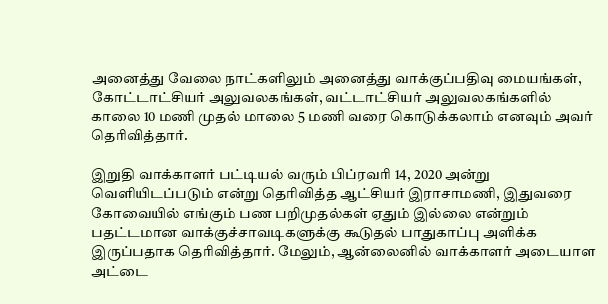அனைத்து வேலை நாட்களிலும் அனைத்து வாக்குப்பதிவு மையங்கள், கோட்டாட்சியர் அலுவலகங்கள், வட்டாட்சியர் அலுவலகங்களில் காலை 10 மணி முதல் மாலை 5 மணி வரை கொடுக்கலாம் எனவும் அவர் தெரிவித்தார்.

இறுதி வாக்காளர் பட்டியல் வரும் பிப்ரவரி 14, 2020 அன்று வெளியிடப்படும் என்று தெரிவித்த ஆட்சியர் இராசாமணி, இதுவரை கோவையில் எங்கும் பண பறிமுதல்கள் ஏதும் இல்லை என்றும் பதட்டமான வாக்குச்சாவடிகளுக்கு கூடுதல் பாதுகாப்பு அளிக்க இருப்பதாக தெரிவித்தார். மேலும், ஆன்லைனில் வாக்காளர் அடையாள அட்டை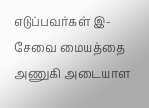எடுப்பவர்கள் இ- சேவை மையத்தை அணுகி அடையாள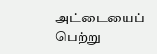அட்டையைப் பெற்று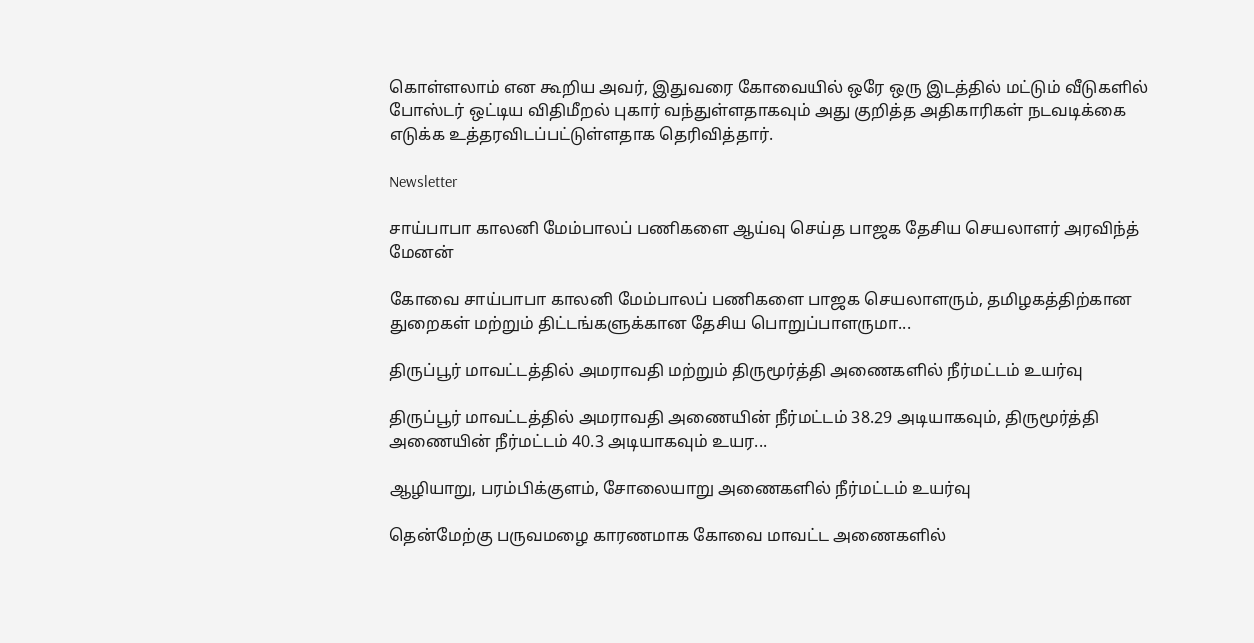கொள்ளலாம் என கூறிய அவர், இதுவரை கோவையில் ஒரே ஒரு இடத்தில் மட்டும் வீடுகளில் போஸ்டர் ஒட்டிய விதிமீறல் புகார் வந்துள்ளதாகவும் அது குறித்த அதிகாரிகள் நடவடிக்கை எடுக்க உத்தரவிடப்பட்டுள்ளதாக தெரிவித்தார்.

Newsletter

சாய்பாபா காலனி மேம்பாலப் பணிகளை ஆய்வு செய்த பாஜக தேசிய செயலாளர் அரவிந்த் மேனன்

கோவை சாய்பாபா காலனி மேம்பாலப் பணிகளை பாஜக செயலாளரும், தமிழகத்திற்கான துறைகள் மற்றும் திட்டங்களுக்கான தேசிய பொறுப்பாளருமா...

திருப்பூர் மாவட்டத்தில் அமராவதி மற்றும் திருமூர்த்தி அணைகளில் நீர்மட்டம் உயர்வு

திருப்பூர் மாவட்டத்தில் அமராவதி அணையின் நீர்மட்டம் 38.29 அடியாகவும், திருமூர்த்தி அணையின் நீர்மட்டம் 40.3 அடியாகவும் உயர...

ஆழியாறு, பரம்பிக்குளம், சோலையாறு அணைகளில் நீர்மட்டம் உயர்வு

தென்மேற்கு பருவமழை காரணமாக கோவை மாவட்ட அணைகளில்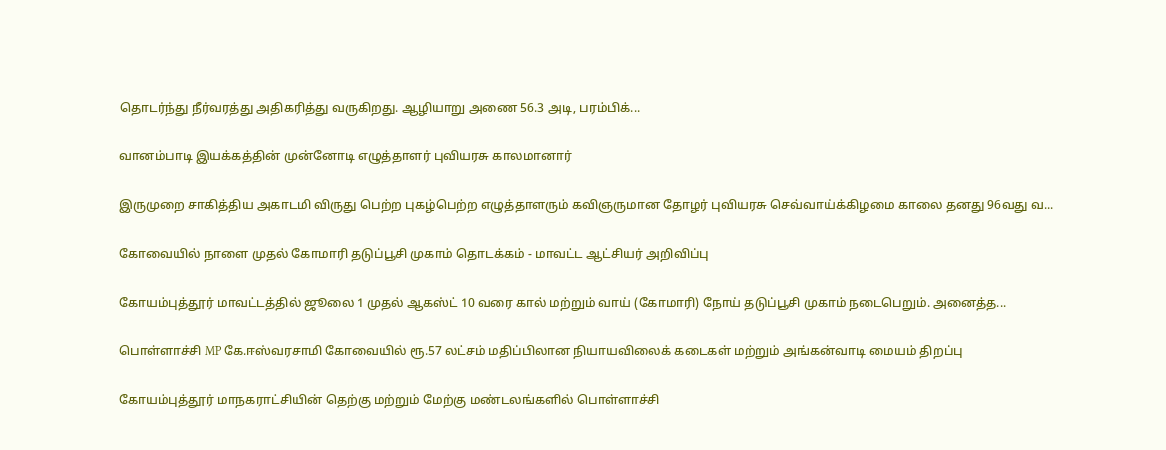தொடர்ந்து நீர்வரத்து அதிகரித்து வருகிறது. ஆழியாறு அணை 56.3 அடி, பரம்பிக்...

வானம்பாடி இயக்கத்தின் முன்னோடி எழுத்தாளர் புவியரசு காலமானார்

இருமுறை சாகித்திய அகாடமி விருது பெற்ற புகழ்பெற்ற எழுத்தாளரும் கவிஞருமான தோழர் புவியரசு செவ்வாய்க்கிழமை காலை தனது 96வது வ...

கோவையில் நாளை முதல் கோமாரி தடுப்பூசி முகாம் தொடக்கம் - மாவட்ட ஆட்சியர் அறிவிப்பு

கோயம்புத்தூர் மாவட்டத்தில் ஜூலை 1 முதல் ஆகஸ்ட் 10 வரை கால் மற்றும் வாய் (கோமாரி) நோய் தடுப்பூசி முகாம் நடைபெறும். அனைத்த...

பொள்ளாச்சி MP கே.ஈஸ்வரசாமி கோவையில் ரூ.57 லட்சம் மதிப்பிலான நியாயவிலைக் கடைகள் மற்றும் அங்கன்வாடி மையம் திறப்பு

கோயம்புத்தூர் மாநகராட்சியின் தெற்கு மற்றும் மேற்கு மண்டலங்களில் பொள்ளாச்சி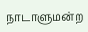நாடாளுமன்ற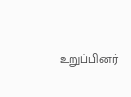உறுப்பினர்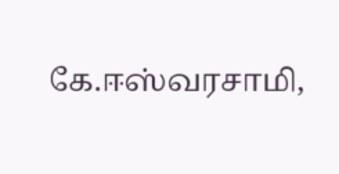கே.ஈஸ்வரசாமி,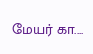மேயர் கா....